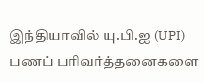இந்தியாவில் யு.பி.ஐ (UPI) பணப் பரிவர்த்தனைகளை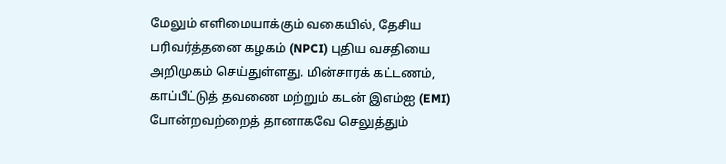மேலும் எளிமையாக்கும் வகையில், தேசிய பரிவர்த்தனை கழகம் (NPCI) புதிய வசதியை அறிமுகம் செய்துள்ளது. மின்சாரக் கட்டணம், காப்பீட்டுத் தவணை மற்றும் கடன் இஎம்ஐ (EMI) போன்றவற்றைத் தானாகவே செலுத்தும்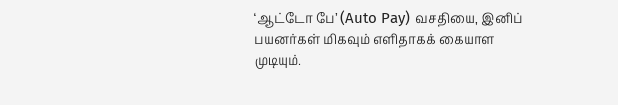‘ஆட்டோ பே’ (Auto Pay) வசதியை, இனிப் பயனர்கள் மிகவும் எளிதாகக் கையாள முடியும்.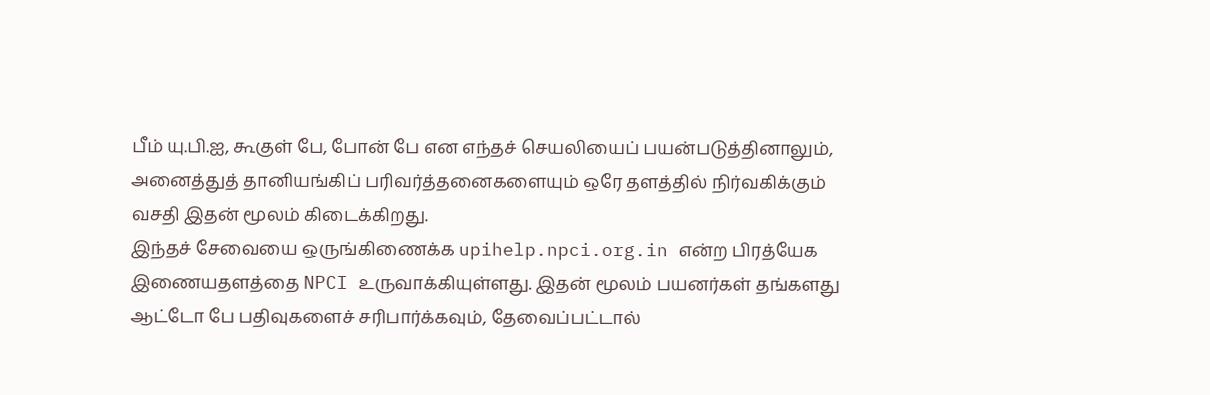பீம் யு.பி.ஐ, கூகுள் பே, போன் பே என எந்தச் செயலியைப் பயன்படுத்தினாலும், அனைத்துத் தானியங்கிப் பரிவர்த்தனைகளையும் ஒரே தளத்தில் நிர்வகிக்கும் வசதி இதன் மூலம் கிடைக்கிறது.
இந்தச் சேவையை ஒருங்கிணைக்க upihelp.npci.org.in என்ற பிரத்யேக இணையதளத்தை NPCI உருவாக்கியுள்ளது. இதன் மூலம் பயனர்கள் தங்களது ஆட்டோ பே பதிவுகளைச் சரிபார்க்கவும், தேவைப்பட்டால்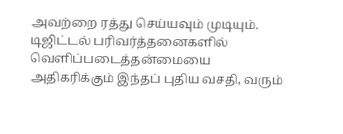அவற்றை ரத்து செய்யவும் முடியும். டிஜிட்டல் பரிவர்த்தனைகளில் வெளிப்படைத்தன்மையை அதிகரிக்கும் இந்தப் புதிய வசதி, வரும்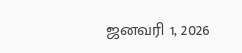ஜனவரி 1, 2026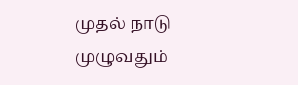முதல் நாடு முழுவதும்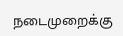நடைமுறைக்கு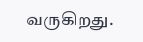வருகிறது.